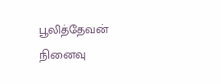பூலித்தேவன் நினைவு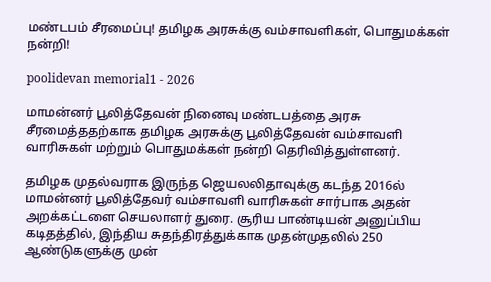மண்டபம் சீரமைப்பு! தமிழக அரசுக்கு வம்சாவளிகள், பொதுமக்கள் நன்றி!

poolidevan memorial1 - 2026

மாமன்னர் பூலித்தேவன் நினைவு மண்டபத்தை அரசு சீரமைத்ததற்காக தமிழக அரசுக்கு பூலித்தேவன் வம்சாவளி வாரிசுகள் மற்றும் பொதுமக்கள் நன்றி தெரிவித்துள்ளனர்.

தமிழக முதல்வராக இருந்த ஜெயலலிதாவுக்கு கடந்த 2016ல் மாமன்னர் பூலித்தேவர் வம்சாவளி வாரிசுகள் சார்பாக அதன் அறக்கட்டளை செயலாளர் துரை. சூரிய பாண்டியன் அனுப்பிய கடிதத்தில், இந்திய சுதந்திரத்துக்காக முதன்முதலில் 250 ஆண்டுகளுக்கு முன்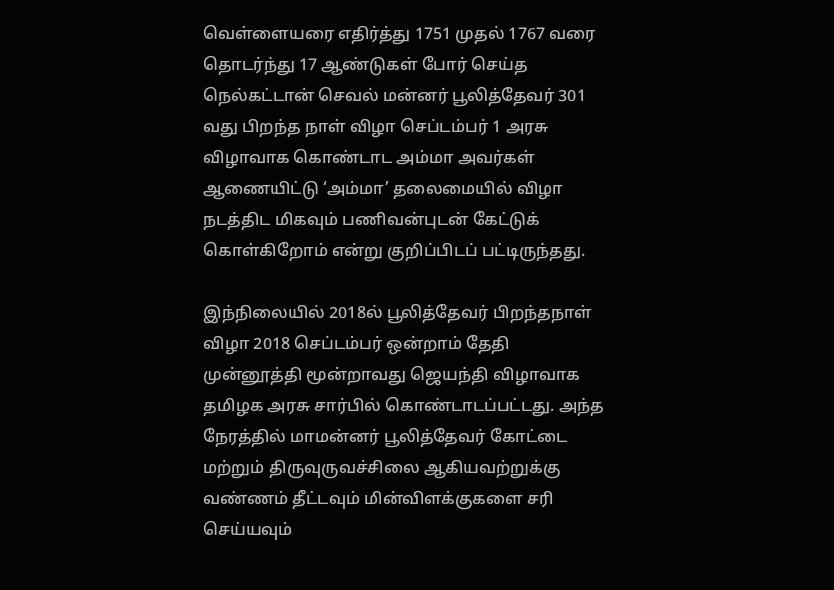வெள்ளையரை எதிர்த்து 1751 முதல் 1767 வரை தொடர்ந்து 17 ஆண்டுகள் போர் செய்த நெல்கட்டான் செவல் மன்னர் பூலித்தேவர் 301 வது பிறந்த நாள் விழா செப்டம்பர் 1 அரசு விழாவாக கொண்டாட அம்மா அவர்கள் ஆணையிட்டு ‘அம்மா’ தலைமையில் விழா நடத்திட மிகவும் பணிவன்புடன் கேட்டுக் கொள்கிறோம் என்று குறிப்பிடப் பட்டிருந்தது.

இந்நிலையில் 2018ல் பூலித்தேவர் பிறந்தநாள் விழா 2018 செப்டம்பர் ஒன்றாம் தேதி முன்னூத்தி மூன்றாவது ஜெயந்தி விழாவாக தமிழக அரசு சார்பில் கொண்டாடப்பட்டது. அந்த நேரத்தில் மாமன்னர் பூலித்தேவர் கோட்டை மற்றும் திருவுருவச்சிலை ஆகியவற்றுக்கு வண்ணம் தீட்டவும் மின்விளக்குகளை சரி செய்யவும்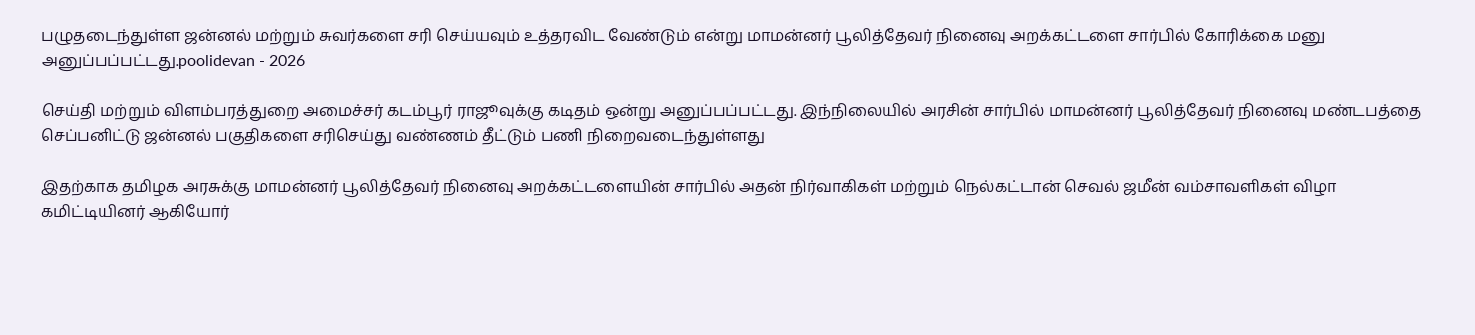பழுதடைந்துள்ள ஜன்னல் மற்றும் சுவர்களை சரி செய்யவும் உத்தரவிட வேண்டும் என்று மாமன்னர் பூலித்தேவர் நினைவு அறக்கட்டளை சார்பில் கோரிக்கை மனு அனுப்பப்பட்டது.poolidevan - 2026

செய்தி மற்றும் விளம்பரத்துறை அமைச்சர் கடம்பூர் ராஜூவுக்கு கடிதம் ஒன்று அனுப்பப்பட்டது. இந்நிலையில் அரசின் சார்பில் மாமன்னர் பூலித்தேவர் நினைவு மண்டபத்தை செப்பனிட்டு ஜன்னல் பகுதிகளை சரிசெய்து வண்ணம் தீட்டும் பணி நிறைவடைந்துள்ளது

இதற்காக தமிழக அரசுக்கு மாமன்னர் பூலித்தேவர் நினைவு அறக்கட்டளையின் சார்பில் அதன் நிர்வாகிகள் மற்றும் நெல்கட்டான் செவல் ஜமீன் வம்சாவளிகள் விழா கமிட்டியினர் ஆகியோர்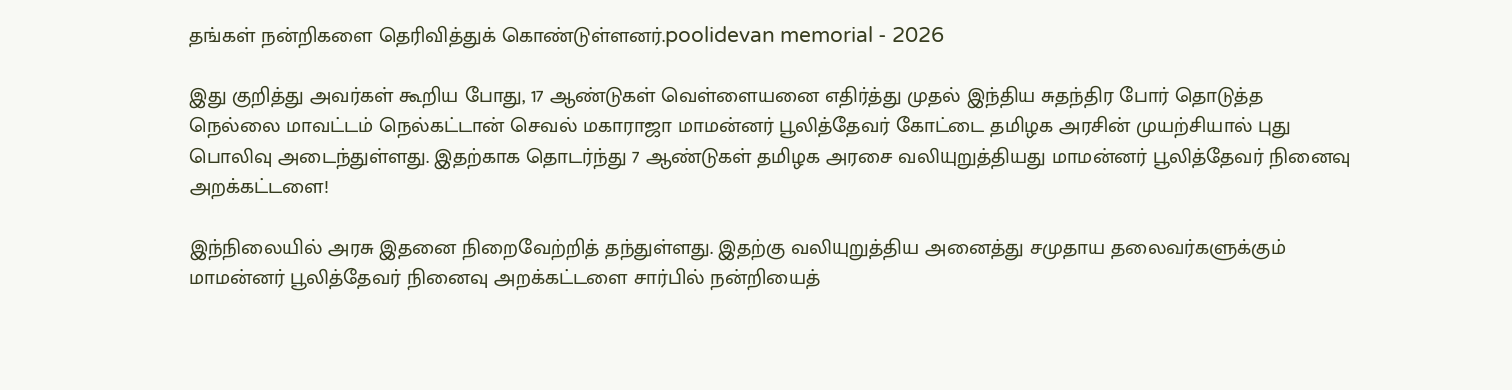தங்கள் நன்றிகளை தெரிவித்துக் கொண்டுள்ளனர்.poolidevan memorial - 2026

இது குறித்து அவர்கள் கூறிய போது, 17 ஆண்டுகள் வெள்ளையனை எதிர்த்து முதல் இந்திய சுதந்திர போர் தொடுத்த நெல்லை மாவட்டம் நெல்கட்டான் செவல் மகாராஜா மாமன்னர் பூலித்தேவர் கோட்டை தமிழக அரசின் முயற்சியால் புது பொலிவு அடைந்துள்ளது. இதற்காக தொடர்ந்து 7 ஆண்டுகள் தமிழக அரசை வலியுறுத்தியது மாமன்னர் பூலித்தேவர் நினைவு அறக்கட்டளை!

இந்நிலையில் அரசு இதனை நிறைவேற்றித் தந்துள்ளது. இதற்கு வலியுறுத்திய அனைத்து சமுதாய தலைவர்களுக்கும் மாமன்னர் பூலித்தேவர் நினைவு அறக்கட்டளை சார்பில் நன்றியைத்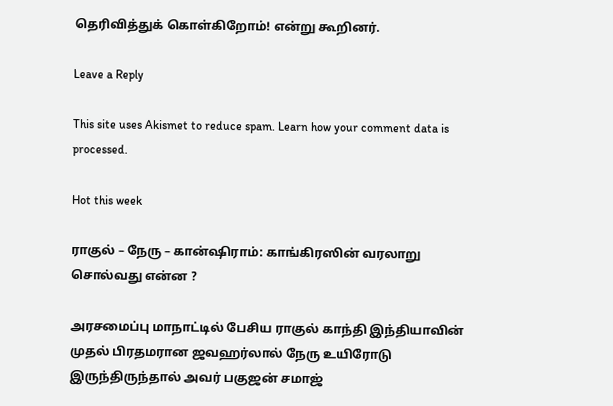தெரிவித்துக் கொள்கிறோம்! என்று கூறினர்.

Leave a Reply

This site uses Akismet to reduce spam. Learn how your comment data is processed.

Hot this week

ராகுல் – நேரு – கான்ஷிராம்: காங்கிரஸின் வரலாறு சொல்வது என்ன ?

அரசமைப்பு மாநாட்டில் பேசிய ராகுல் காந்தி இந்தியாவின் முதல் பிரதமரான ஜவஹர்லால் நேரு உயிரோடு இருந்திருந்தால் அவர் பகுஜன் சமாஜ்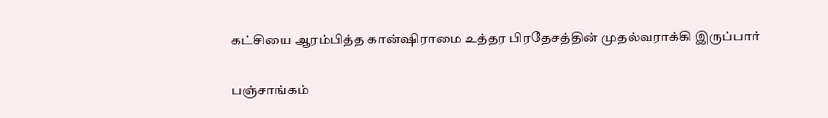கட்சியை ஆரம்பித்த கான்ஷிராமை உத்தர பிரதேசத்தின் முதல்வராக்கி இருப்பார்

பஞ்சாங்கம்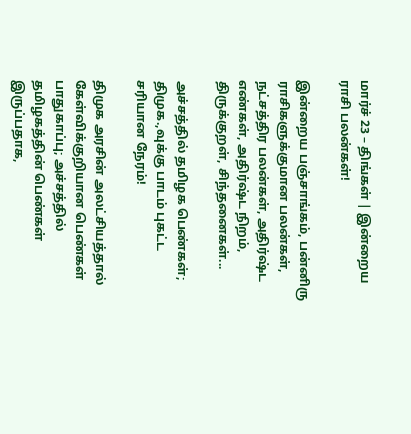மார்ச் 23 – திங்கள் | இன்றைய ராசி பலன்கள்!

இன்றைய பஞ்சாங்கம், பன்னிரு ராசிகளுக்குமான பலன்கள், நட்சத்திர பலன்கள், அதிர்ஷ்ட எண்கள், அதிர்ஷ்ட நிறம், திருக்குறள், சிந்தனைகள்...

அச்சத்தில் தமிழக பெண்கள்; திமுக.,வுக்கு பாடம் புகட்ட சரியான நேரம்!

திமுக அரசின் அலட்சியத்தால் கேள்விக்குறியான பெண்கள் பாதுகாப்பு; அச்சத்தில் தமிழகத்தின் பெண்கள் இருப்பதாக,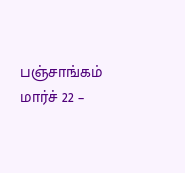பஞ்சாங்கம் மார்ச் 22 –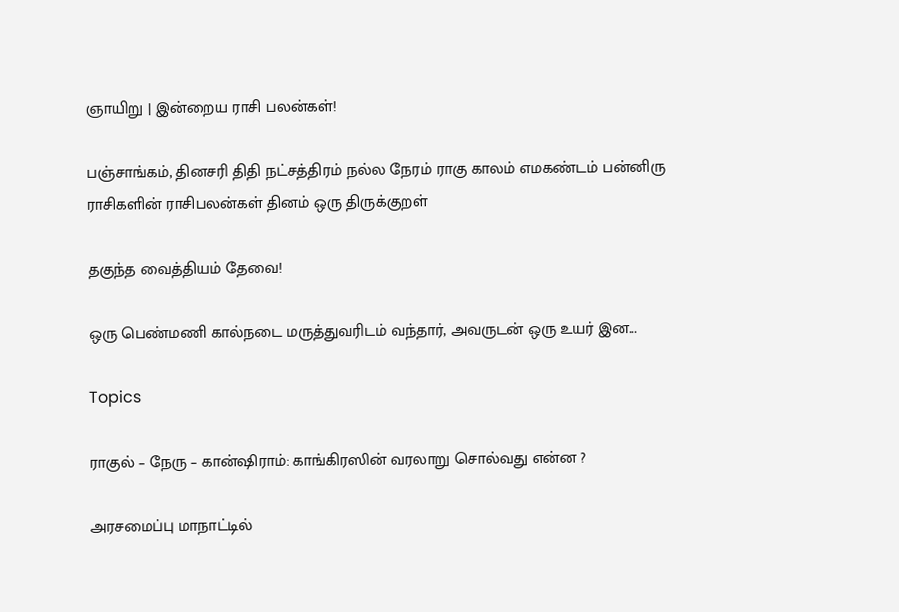ஞாயிறு | இன்றைய ராசி பலன்கள்!

பஞ்சாங்கம், தினசரி திதி நட்சத்திரம் நல்ல நேரம் ராகு காலம் எமகண்டம் பன்னிரு ராசிகளின் ராசிபலன்கள் தினம் ஒரு திருக்குறள்

தகுந்த வைத்தியம் தேவை!

ஒரு பெண்மணி கால்நடை மருத்துவரிடம் வந்தார், அவருடன் ஒரு உயர் இன...

Topics

ராகுல் – நேரு – கான்ஷிராம்: காங்கிரஸின் வரலாறு சொல்வது என்ன ?

அரசமைப்பு மாநாட்டில்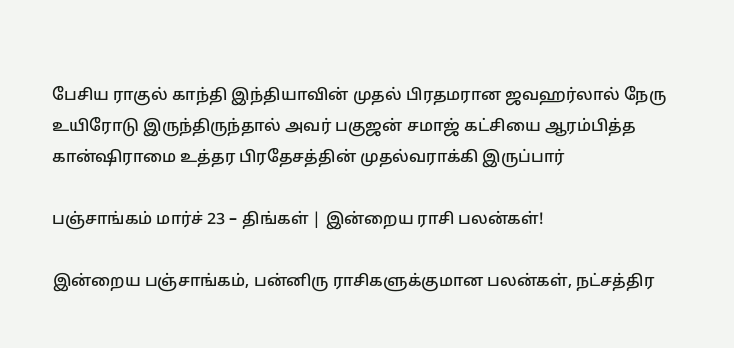பேசிய ராகுல் காந்தி இந்தியாவின் முதல் பிரதமரான ஜவஹர்லால் நேரு உயிரோடு இருந்திருந்தால் அவர் பகுஜன் சமாஜ் கட்சியை ஆரம்பித்த கான்ஷிராமை உத்தர பிரதேசத்தின் முதல்வராக்கி இருப்பார்

பஞ்சாங்கம் மார்ச் 23 – திங்கள் | இன்றைய ராசி பலன்கள்!

இன்றைய பஞ்சாங்கம், பன்னிரு ராசிகளுக்குமான பலன்கள், நட்சத்திர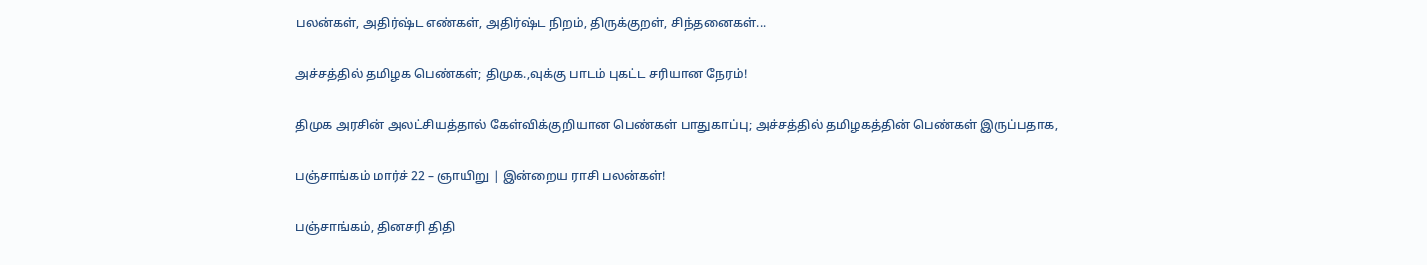பலன்கள், அதிர்ஷ்ட எண்கள், அதிர்ஷ்ட நிறம், திருக்குறள், சிந்தனைகள்...

அச்சத்தில் தமிழக பெண்கள்; திமுக.,வுக்கு பாடம் புகட்ட சரியான நேரம்!

திமுக அரசின் அலட்சியத்தால் கேள்விக்குறியான பெண்கள் பாதுகாப்பு; அச்சத்தில் தமிழகத்தின் பெண்கள் இருப்பதாக,

பஞ்சாங்கம் மார்ச் 22 – ஞாயிறு | இன்றைய ராசி பலன்கள்!

பஞ்சாங்கம், தினசரி திதி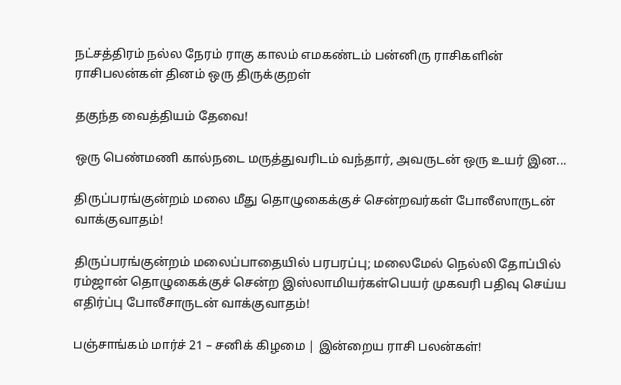நட்சத்திரம் நல்ல நேரம் ராகு காலம் எமகண்டம் பன்னிரு ராசிகளின் ராசிபலன்கள் தினம் ஒரு திருக்குறள்

தகுந்த வைத்தியம் தேவை!

ஒரு பெண்மணி கால்நடை மருத்துவரிடம் வந்தார், அவருடன் ஒரு உயர் இன...

திருப்பரங்குன்றம் மலை மீது தொழுகைக்குச் சென்றவர்கள் போலீஸாருடன் வாக்குவாதம்!

திருப்பரங்குன்றம் மலைப்பாதையில் பரபரப்பு; மலைமேல் நெல்லி தோப்பில் ரம்ஜான் தொழுகைக்குச் சென்ற இஸ்லாமியர்கள்பெயர் முகவரி பதிவு செய்ய எதிர்ப்பு போலீசாருடன் வாக்குவாதம்!

பஞ்சாங்கம் மார்ச் 21 – சனிக் கிழமை | இன்றைய ராசி பலன்கள்!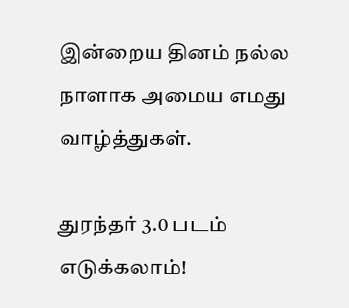இன்றைய தினம் நல்ல நாளாக அமைய எமது வாழ்த்துகள்.

துரந்தர் 3.0 படம் எடுக்கலாம்!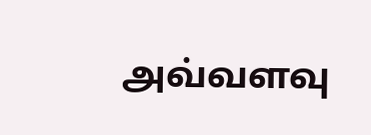அவ்வளவு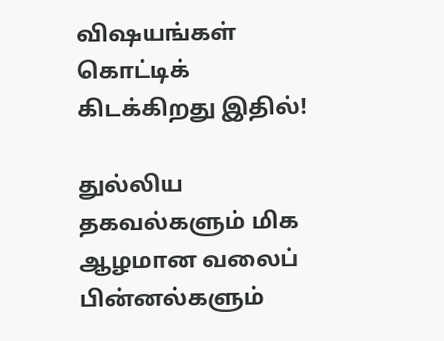விஷயங்கள் கொட்டிக் கிடக்கிறது இதில்!

துல்லிய தகவல்களும் மிக ஆழமான வலைப் பின்னல்களும்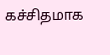கச்சிதமாக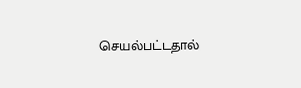செயல்பட்டதால்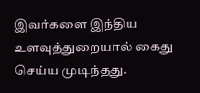இவர்களை இந்திய உளவுத்துறையால் கைது செய்ய முடிந்தது.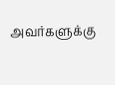அவர்களுக்கு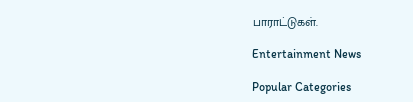பாராட்டுகள்.

Entertainment News

Popular Categories